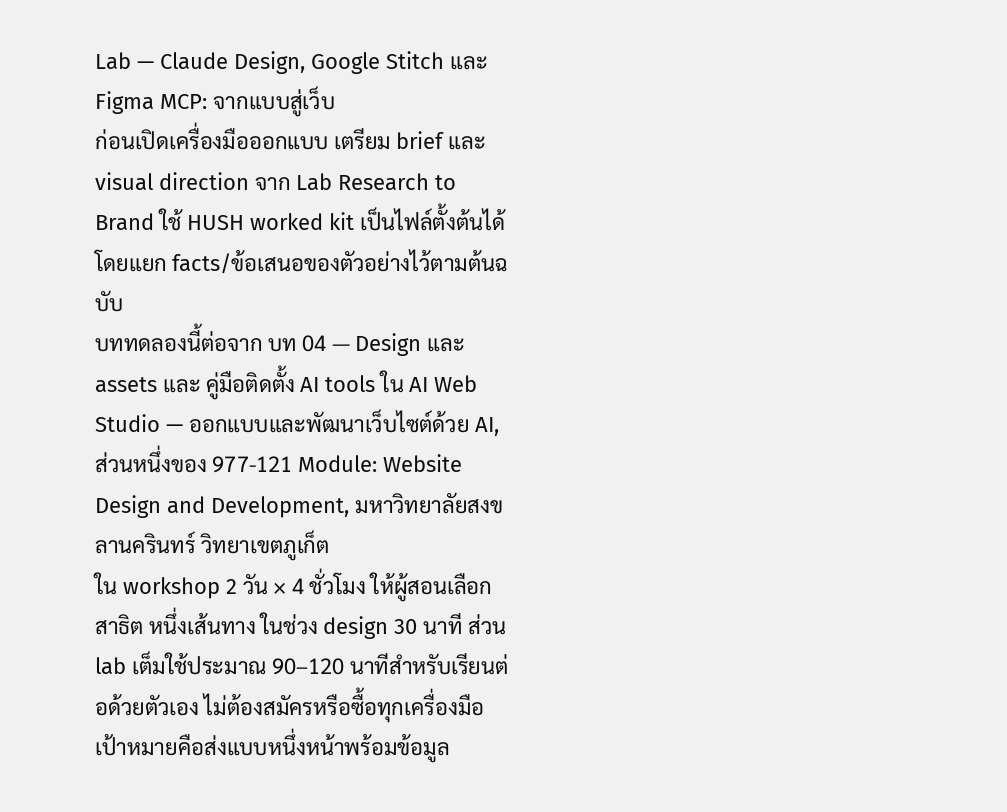Lab — Claude Design, Google Stitch และ Figma MCP: จากแบบสู่เว็บ
ก่อนเปิดเครื่องมือออกแบบ เตรียม brief และ visual direction จาก Lab Research to Brand ใช้ HUSH worked kit เป็นไฟล์ตั้งต้นได้ โดยแยก facts/ข้อเสนอของตัวอย่างไว้ตามต้นฉบับ
บททดลองนี้ต่อจาก บท 04 — Design และ assets และ คู่มือติดตั้ง AI tools ใน AI Web Studio — ออกแบบและพัฒนาเว็บไซต์ด้วย AI, ส่วนหนึ่งของ 977-121 Module: Website Design and Development, มหาวิทยาลัยสงขลานครินทร์ วิทยาเขตภูเก็ต
ใน workshop 2 วัน × 4 ชั่วโมง ให้ผู้สอนเลือกสาธิต หนึ่งเส้นทาง ในช่วง design 30 นาที ส่วน lab เต็มใช้ประมาณ 90–120 นาทีสำหรับเรียนต่อด้วยตัวเอง ไม่ต้องสมัครหรือซื้อทุกเครื่องมือ เป้าหมายคือส่งแบบหนึ่งหน้าพร้อมข้อมูล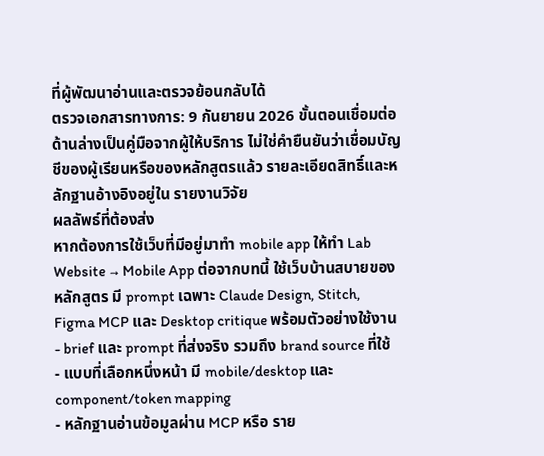ที่ผู้พัฒนาอ่านและตรวจย้อนกลับได้
ตรวจเอกสารทางการ: 9 กันยายน 2026 ขั้นตอนเชื่อมต่อด้านล่างเป็นคู่มือจากผู้ให้บริการ ไม่ใช่คำยืนยันว่าเชื่อมบัญชีของผู้เรียนหรือของหลักสูตรแล้ว รายละเอียดสิทธิ์และหลักฐานอ้างอิงอยู่ใน รายงานวิจัย
ผลลัพธ์ที่ต้องส่ง
หากต้องการใช้เว็บที่มีอยู่มาทำ mobile app ให้ทำ Lab Website → Mobile App ต่อจากบทนี้ ใช้เว็บบ้านสบายของหลักสูตร มี prompt เฉพาะ Claude Design, Stitch, Figma MCP และ Desktop critique พร้อมตัวอย่างใช้งาน
- brief และ prompt ที่ส่งจริง รวมถึง brand source ที่ใช้
- แบบที่เลือกหนึ่งหน้า มี mobile/desktop และ component/token mapping
- หลักฐานอ่านข้อมูลผ่าน MCP หรือ ราย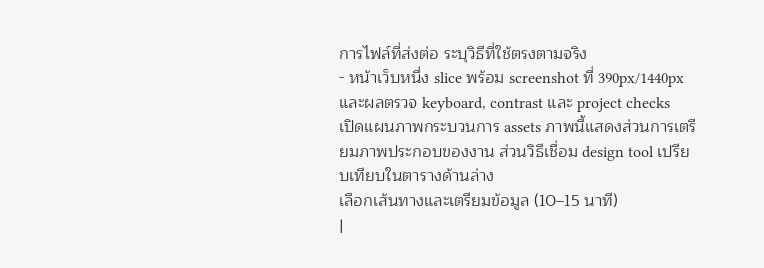การไฟล์ที่ส่งต่อ ระบุวิธีที่ใช้ตรงตามจริง
- หน้าเว็บหนึ่ง slice พร้อม screenshot ที่ 390px/1440px และผลตรวจ keyboard, contrast และ project checks
เปิดแผนภาพกระบวนการ assets ภาพนี้แสดงส่วนการเตรียมภาพประกอบของงาน ส่วนวิธีเชื่อม design tool เปรียบเทียบในตารางด้านล่าง
เลือกเส้นทางและเตรียมข้อมูล (10–15 นาที)
|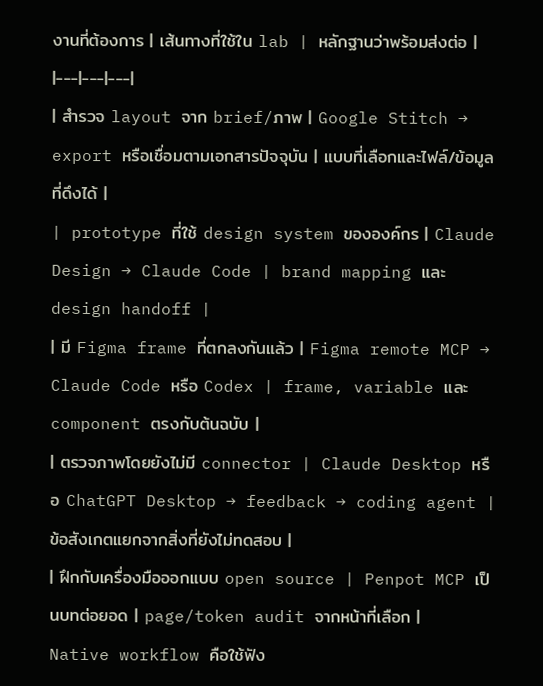งานที่ต้องการ | เส้นทางที่ใช้ใน lab | หลักฐานว่าพร้อมส่งต่อ |
|---|---|---|
| สำรวจ layout จาก brief/ภาพ | Google Stitch → export หรือเชื่อมตามเอกสารปัจจุบัน | แบบที่เลือกและไฟล์/ข้อมูลที่ดึงได้ |
| prototype ที่ใช้ design system ขององค์กร | Claude Design → Claude Code | brand mapping และ design handoff |
| มี Figma frame ที่ตกลงกันแล้ว | Figma remote MCP → Claude Code หรือ Codex | frame, variable และ component ตรงกับต้นฉบับ |
| ตรวจภาพโดยยังไม่มี connector | Claude Desktop หรือ ChatGPT Desktop → feedback → coding agent | ข้อสังเกตแยกจากสิ่งที่ยังไม่ทดสอบ |
| ฝึกกับเครื่องมือออกแบบ open source | Penpot MCP เป็นบทต่อยอด | page/token audit จากหน้าที่เลือก |
Native workflow คือใช้ฟัง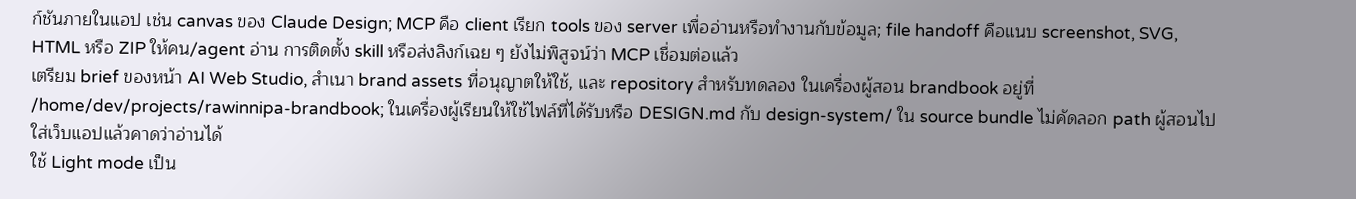ก์ชันภายในแอป เช่น canvas ของ Claude Design; MCP คือ client เรียก tools ของ server เพื่ออ่านหรือทำงานกับข้อมูล; file handoff คือแนบ screenshot, SVG, HTML หรือ ZIP ให้คน/agent อ่าน การติดตั้ง skill หรือส่งลิงก์เฉย ๆ ยังไม่พิสูจน์ว่า MCP เชื่อมต่อแล้ว
เตรียม brief ของหน้า AI Web Studio, สำเนา brand assets ที่อนุญาตให้ใช้, และ repository สำหรับทดลอง ในเครื่องผู้สอน brandbook อยู่ที่ /home/dev/projects/rawinnipa-brandbook; ในเครื่องผู้เรียนให้ใช้ไฟล์ที่ได้รับหรือ DESIGN.md กับ design-system/ ใน source bundle ไม่คัดลอก path ผู้สอนไปใส่เว็บแอปแล้วคาดว่าอ่านได้
ใช้ Light mode เป็น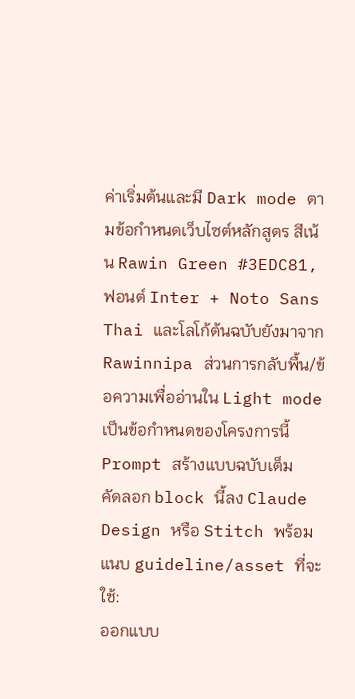ค่าเริ่มต้นและมี Dark mode ตามข้อกำหนดเว็บไซต์หลักสูตร สีเน้น Rawin Green #3EDC81, ฟอนต์ Inter + Noto Sans Thai และโลโก้ต้นฉบับยังมาจาก Rawinnipa ส่วนการกลับพื้น/ข้อความเพื่ออ่านใน Light mode เป็นข้อกำหนดของโครงการนี้
Prompt สร้างแบบฉบับเต็ม
คัดลอก block นี้ลง Claude Design หรือ Stitch พร้อมแนบ guideline/asset ที่จะใช้:
ออกแบบ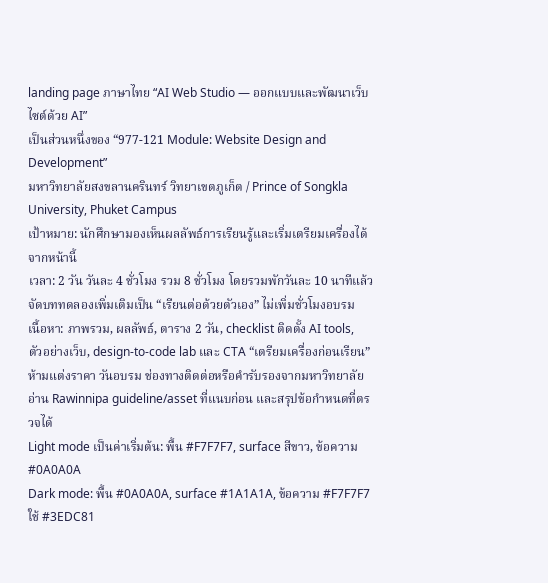landing page ภาษาไทย “AI Web Studio — ออกแบบและพัฒนาเว็บไซต์ด้วย AI”
เป็นส่วนหนึ่งของ “977-121 Module: Website Design and Development”
มหาวิทยาลัยสงขลานครินทร์ วิทยาเขตภูเก็ต / Prince of Songkla University, Phuket Campus
เป้าหมาย: นักศึกษามองเห็นผลลัพธ์การเรียนรู้และเริ่มเตรียมเครื่องได้จากหน้านี้
เวลา: 2 วัน วันละ 4 ชั่วโมง รวม 8 ชั่วโมง โดยรวมพักวันละ 10 นาทีแล้ว
จัดบททดลองเพิ่มเติมเป็น “เรียนต่อด้วยตัวเอง” ไม่เพิ่มชั่วโมงอบรม
เนื้อหา: ภาพรวม, ผลลัพธ์, ตาราง 2 วัน, checklist ติดตั้ง AI tools,
ตัวอย่างเว็บ, design-to-code lab และ CTA “เตรียมเครื่องก่อนเรียน”
ห้ามแต่งราคา วันอบรม ช่องทางติดต่อหรือคำรับรองจากมหาวิทยาลัย
อ่าน Rawinnipa guideline/asset ที่แนบก่อน และสรุปข้อกำหนดที่ตรวจได้
Light mode เป็นค่าเริ่มต้น: พื้น #F7F7F7, surface สีขาว, ข้อความ #0A0A0A
Dark mode: พื้น #0A0A0A, surface #1A1A1A, ข้อความ #F7F7F7
ใช้ #3EDC81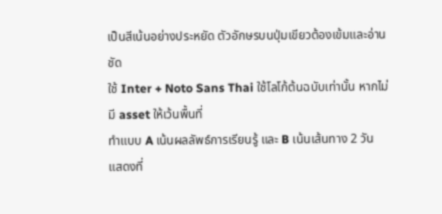เป็นสีเน้นอย่างประหยัด ตัวอักษรบนปุ่มเขียวต้องเข้มและอ่านชัด
ใช้ Inter + Noto Sans Thai ใช้โลโก้ต้นฉบับเท่านั้น หากไม่มี asset ให้เว้นพื้นที่
ทำแบบ A เน้นผลลัพธ์การเรียนรู้ และ B เน้นเส้นทาง 2 วัน
แสดงที่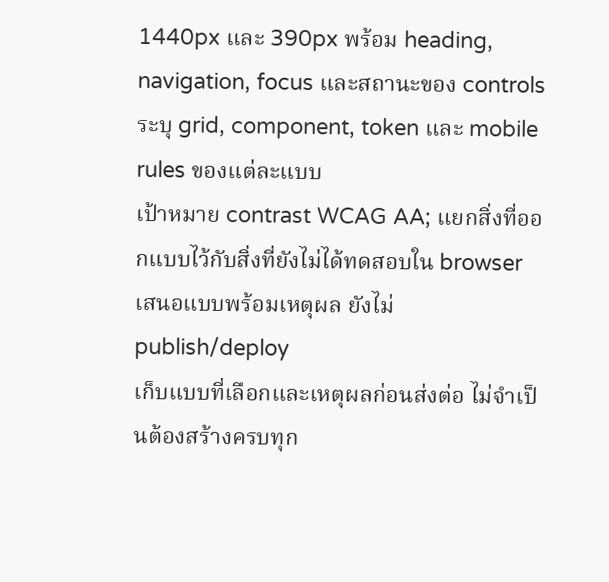1440px และ 390px พร้อม heading, navigation, focus และสถานะของ controls
ระบุ grid, component, token และ mobile rules ของแต่ละแบบ
เป้าหมาย contrast WCAG AA; แยกสิ่งที่ออกแบบไว้กับสิ่งที่ยังไม่ได้ทดสอบใน browser
เสนอแบบพร้อมเหตุผล ยังไม่ publish/deploy
เก็บแบบที่เลือกและเหตุผลก่อนส่งต่อ ไม่จำเป็นต้องสร้างครบทุก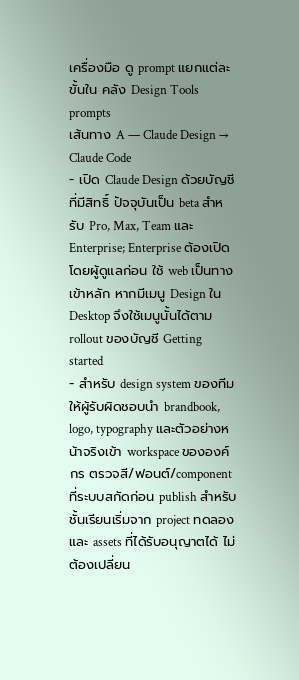เครื่องมือ ดู prompt แยกแต่ละขั้นใน คลัง Design Tools prompts
เส้นทาง A — Claude Design → Claude Code
- เปิด Claude Design ด้วยบัญชีที่มีสิทธิ์ ปัจจุบันเป็น beta สำหรับ Pro, Max, Team และ Enterprise; Enterprise ต้องเปิดโดยผู้ดูแลก่อน ใช้ web เป็นทางเข้าหลัก หากมีเมนู Design ใน Desktop จึงใช้เมนูนั้นได้ตาม rollout ของบัญชี Getting started
- สำหรับ design system ของทีม ให้ผู้รับผิดชอบนำ brandbook, logo, typography และตัวอย่างหน้าจริงเข้า workspace ขององค์กร ตรวจสี/ฟอนต์/component ที่ระบบสกัดก่อน publish สำหรับชั้นเรียนเริ่มจาก project ทดลองและ assets ที่ได้รับอนุญาตได้ ไม่ต้องเปลี่ยน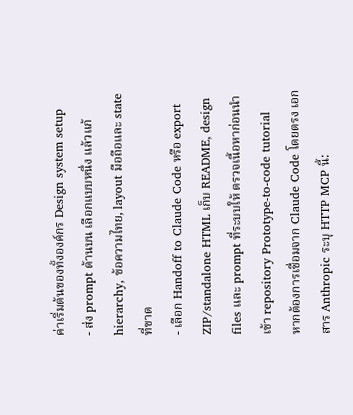ค่าเริ่มต้นของทั้งองค์กร Design system setup
- ส่ง prompt ด้านบน เลือกแบบหนึ่ง แล้วแก้ hierarchy, ข้อความไทย, layout มือถือและ state ที่ขาด
- เลือก Handoff to Claude Code หรือ export ZIP/standalone HTML เก็บ README, design files และ prompt ที่ระบบให้ ตรวจเนื้อหาก่อนนำเข้า repository Prototype-to-code tutorial
หากต้องการเชื่อมจาก Claude Code โดยตรง เอกสาร Anthropic ระบุ HTTP MCP นี้: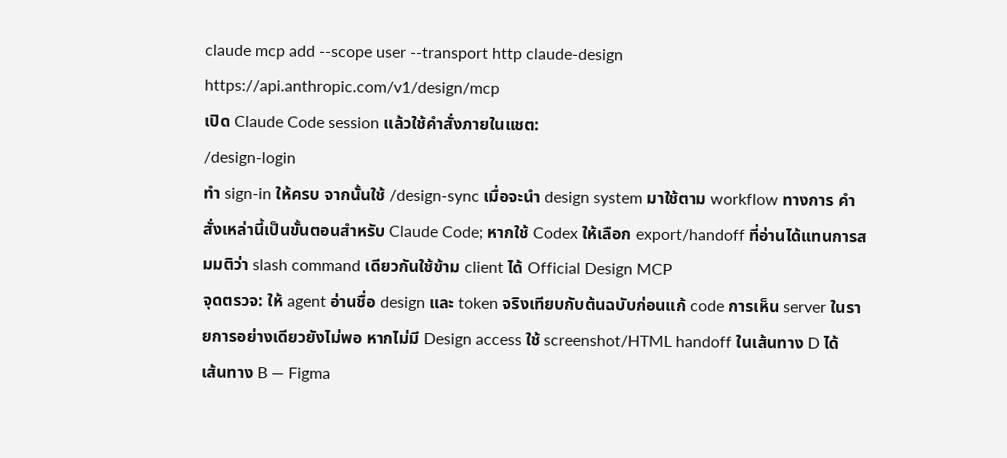claude mcp add --scope user --transport http claude-design https://api.anthropic.com/v1/design/mcp
เปิด Claude Code session แล้วใช้คำสั่งภายในแชต:
/design-login
ทำ sign-in ให้ครบ จากนั้นใช้ /design-sync เมื่อจะนำ design system มาใช้ตาม workflow ทางการ คำสั่งเหล่านี้เป็นขั้นตอนสำหรับ Claude Code; หากใช้ Codex ให้เลือก export/handoff ที่อ่านได้แทนการสมมติว่า slash command เดียวกันใช้ข้าม client ได้ Official Design MCP
จุดตรวจ: ให้ agent อ่านชื่อ design และ token จริงเทียบกับต้นฉบับก่อนแก้ code การเห็น server ในรายการอย่างเดียวยังไม่พอ หากไม่มี Design access ใช้ screenshot/HTML handoff ในเส้นทาง D ได้
เส้นทาง B — Figma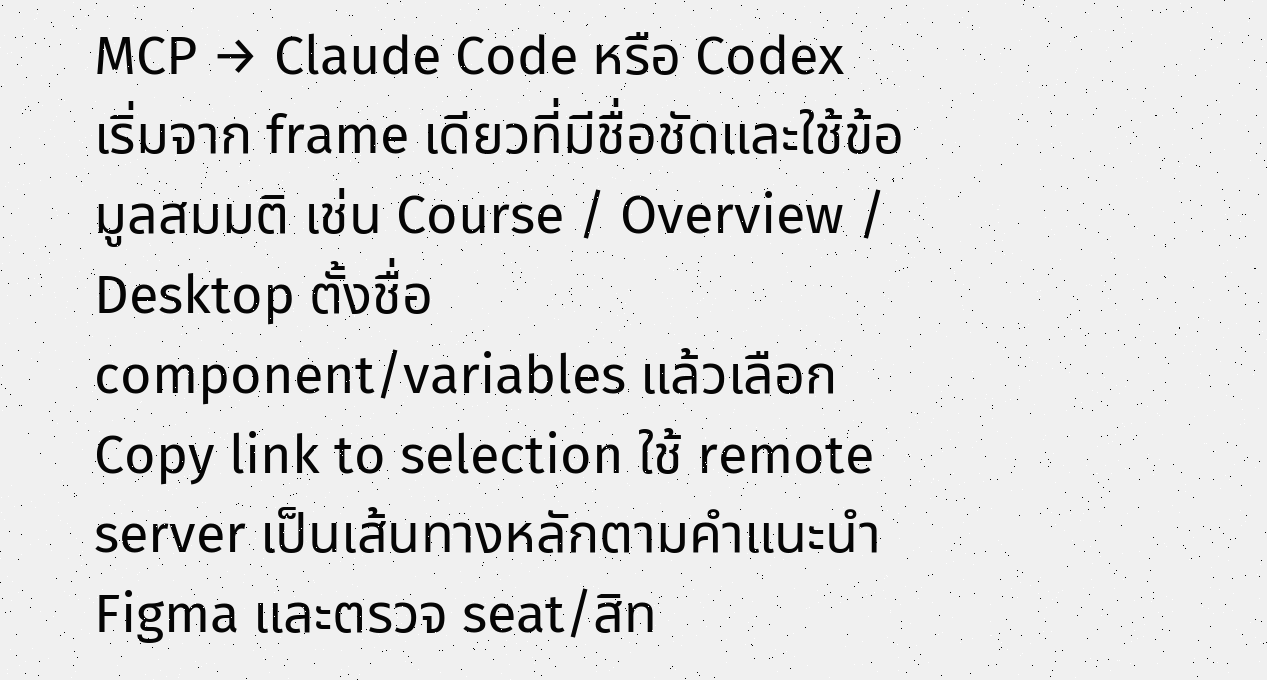MCP → Claude Code หรือ Codex
เริ่มจาก frame เดียวที่มีชื่อชัดและใช้ข้อมูลสมมติ เช่น Course / Overview / Desktop ตั้งชื่อ component/variables แล้วเลือก Copy link to selection ใช้ remote server เป็นเส้นทางหลักตามคำแนะนำ Figma และตรวจ seat/สิท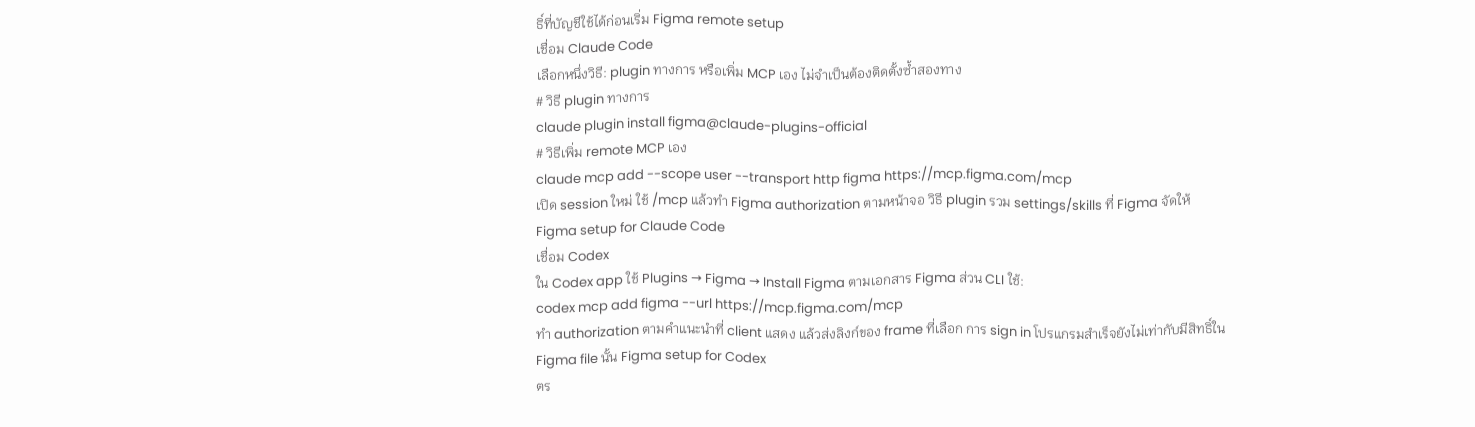ธิ์ที่บัญชีใช้ได้ก่อนเริ่ม Figma remote setup
เชื่อม Claude Code
เลือกหนึ่งวิธี: plugin ทางการ หรือเพิ่ม MCP เอง ไม่จำเป็นต้องติดตั้งซ้ำสองทาง
# วิธี plugin ทางการ
claude plugin install figma@claude-plugins-official
# วิธีเพิ่ม remote MCP เอง
claude mcp add --scope user --transport http figma https://mcp.figma.com/mcp
เปิด session ใหม่ ใช้ /mcp แล้วทำ Figma authorization ตามหน้าจอ วิธี plugin รวม settings/skills ที่ Figma จัดให้ Figma setup for Claude Code
เชื่อม Codex
ใน Codex app ใช้ Plugins → Figma → Install Figma ตามเอกสาร Figma ส่วน CLI ใช้:
codex mcp add figma --url https://mcp.figma.com/mcp
ทำ authorization ตามคำแนะนำที่ client แสดง แล้วส่งลิงก์ของ frame ที่เลือก การ sign in โปรแกรมสำเร็จยังไม่เท่ากับมีสิทธิ์ใน Figma file นั้น Figma setup for Codex
ตร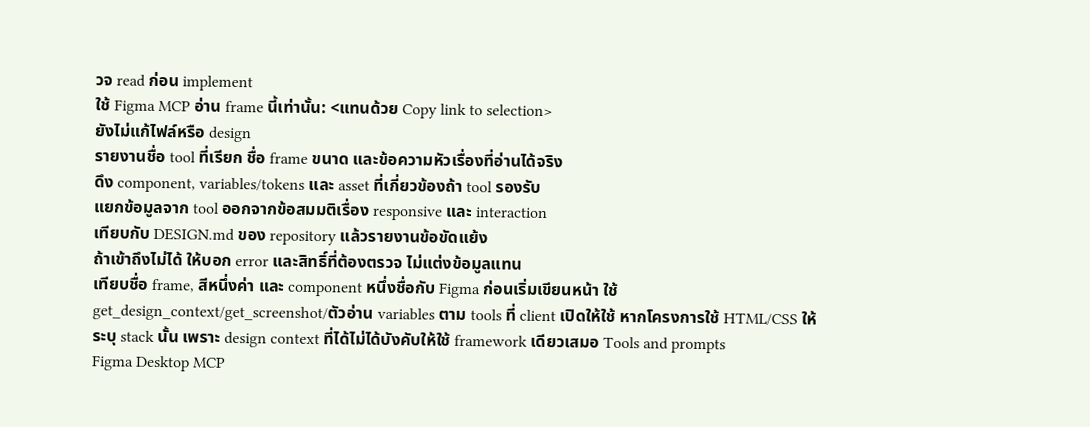วจ read ก่อน implement
ใช้ Figma MCP อ่าน frame นี้เท่านั้น: <แทนด้วย Copy link to selection>
ยังไม่แก้ไฟล์หรือ design
รายงานชื่อ tool ที่เรียก ชื่อ frame ขนาด และข้อความหัวเรื่องที่อ่านได้จริง
ดึง component, variables/tokens และ asset ที่เกี่ยวข้องถ้า tool รองรับ
แยกข้อมูลจาก tool ออกจากข้อสมมติเรื่อง responsive และ interaction
เทียบกับ DESIGN.md ของ repository แล้วรายงานข้อขัดแย้ง
ถ้าเข้าถึงไม่ได้ ให้บอก error และสิทธิ์ที่ต้องตรวจ ไม่แต่งข้อมูลแทน
เทียบชื่อ frame, สีหนึ่งค่า และ component หนึ่งชื่อกับ Figma ก่อนเริ่มเขียนหน้า ใช้ get_design_context/get_screenshot/ตัวอ่าน variables ตาม tools ที่ client เปิดให้ใช้ หากโครงการใช้ HTML/CSS ให้ระบุ stack นั้น เพราะ design context ที่ได้ไม่ได้บังคับให้ใช้ framework เดียวเสมอ Tools and prompts
Figma Desktop MCP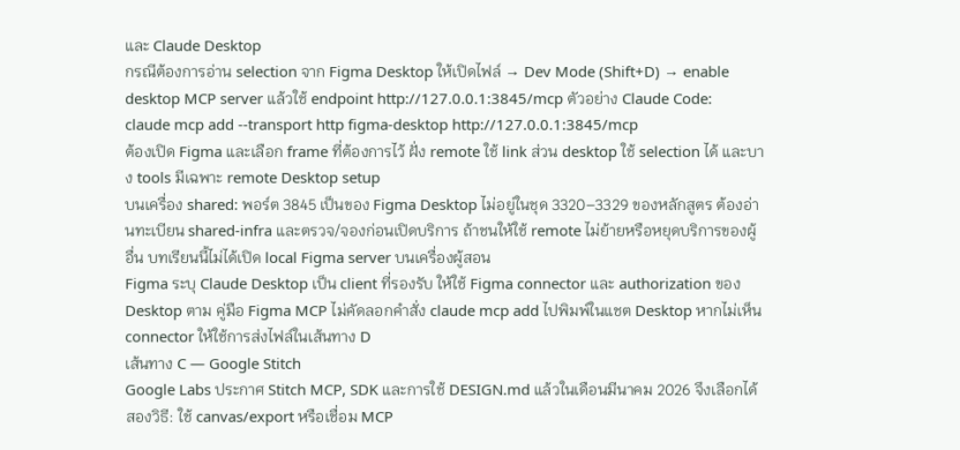และ Claude Desktop
กรณีต้องการอ่าน selection จาก Figma Desktop ให้เปิดไฟล์ → Dev Mode (Shift+D) → enable desktop MCP server แล้วใช้ endpoint http://127.0.0.1:3845/mcp ตัวอย่าง Claude Code:
claude mcp add --transport http figma-desktop http://127.0.0.1:3845/mcp
ต้องเปิด Figma และเลือก frame ที่ต้องการไว้ ฝั่ง remote ใช้ link ส่วน desktop ใช้ selection ได้ และบาง tools มีเฉพาะ remote Desktop setup
บนเครื่อง shared: พอร์ต 3845 เป็นของ Figma Desktop ไม่อยู่ในชุด 3320–3329 ของหลักสูตร ต้องอ่านทะเบียน shared-infra และตรวจ/จองก่อนเปิดบริการ ถ้าชนให้ใช้ remote ไม่ย้ายหรือหยุดบริการของผู้อื่น บทเรียนนี้ไม่ได้เปิด local Figma server บนเครื่องผู้สอน
Figma ระบุ Claude Desktop เป็น client ที่รองรับ ให้ใช้ Figma connector และ authorization ของ Desktop ตาม คู่มือ Figma MCP ไม่คัดลอกคำสั่ง claude mcp add ไปพิมพ์ในแชต Desktop หากไม่เห็น connector ให้ใช้การส่งไฟล์ในเส้นทาง D
เส้นทาง C — Google Stitch
Google Labs ประกาศ Stitch MCP, SDK และการใช้ DESIGN.md แล้วในเดือนมีนาคม 2026 จึงเลือกได้สองวิธี: ใช้ canvas/export หรือเชื่อม MCP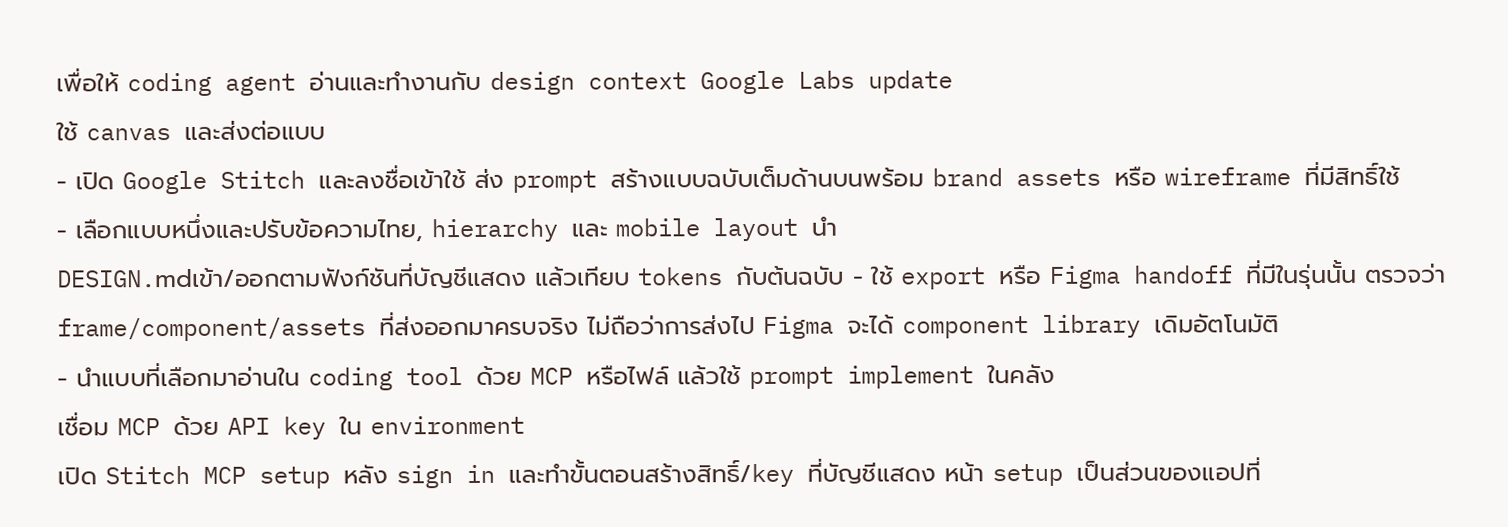เพื่อให้ coding agent อ่านและทำงานกับ design context Google Labs update
ใช้ canvas และส่งต่อแบบ
- เปิด Google Stitch และลงชื่อเข้าใช้ ส่ง prompt สร้างแบบฉบับเต็มด้านบนพร้อม brand assets หรือ wireframe ที่มีสิทธิ์ใช้
- เลือกแบบหนึ่งและปรับข้อความไทย, hierarchy และ mobile layout นำ
DESIGN.mdเข้า/ออกตามฟังก์ชันที่บัญชีแสดง แล้วเทียบ tokens กับต้นฉบับ - ใช้ export หรือ Figma handoff ที่มีในรุ่นนั้น ตรวจว่า frame/component/assets ที่ส่งออกมาครบจริง ไม่ถือว่าการส่งไป Figma จะได้ component library เดิมอัตโนมัติ
- นำแบบที่เลือกมาอ่านใน coding tool ด้วย MCP หรือไฟล์ แล้วใช้ prompt implement ในคลัง
เชื่อม MCP ด้วย API key ใน environment
เปิด Stitch MCP setup หลัง sign in และทำขั้นตอนสร้างสิทธิ์/key ที่บัญชีแสดง หน้า setup เป็นส่วนของแอปที่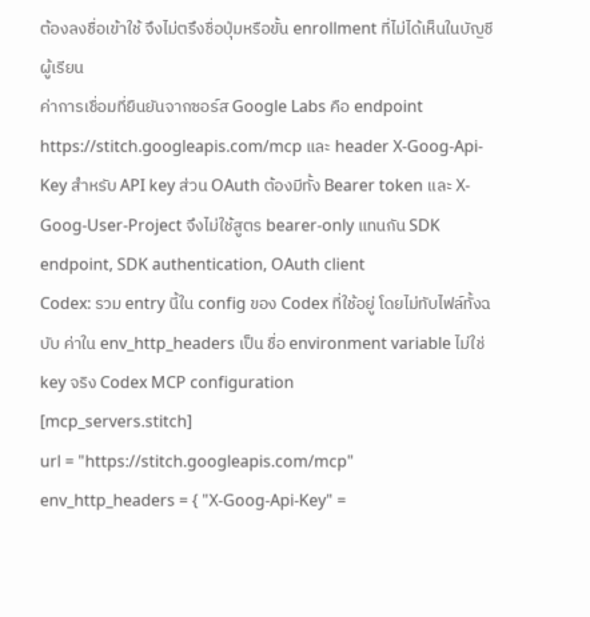ต้องลงชื่อเข้าใช้ จึงไม่ตรึงชื่อปุ่มหรือขั้น enrollment ที่ไม่ได้เห็นในบัญชีผู้เรียน
ค่าการเชื่อมที่ยืนยันจากซอร์ส Google Labs คือ endpoint https://stitch.googleapis.com/mcp และ header X-Goog-Api-Key สำหรับ API key ส่วน OAuth ต้องมีทั้ง Bearer token และ X-Goog-User-Project จึงไม่ใช้สูตร bearer-only แทนกัน SDK endpoint, SDK authentication, OAuth client
Codex: รวม entry นี้ใน config ของ Codex ที่ใช้อยู่ โดยไม่ทับไฟล์ทั้งฉบับ ค่าใน env_http_headers เป็น ชื่อ environment variable ไม่ใช่ key จริง Codex MCP configuration
[mcp_servers.stitch]
url = "https://stitch.googleapis.com/mcp"
env_http_headers = { "X-Goog-Api-Key" =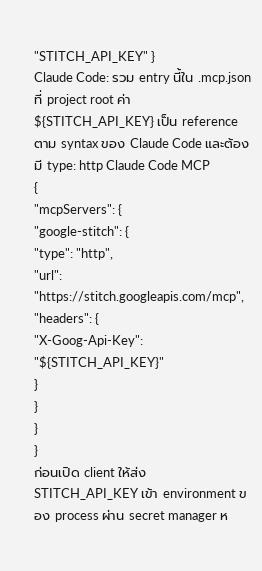"STITCH_API_KEY" }
Claude Code: รวม entry นี้ใน .mcp.json ที่ project root ค่า ${STITCH_API_KEY} เป็น reference ตาม syntax ของ Claude Code และต้องมี type: http Claude Code MCP
{
"mcpServers": {
"google-stitch": {
"type": "http",
"url": "https://stitch.googleapis.com/mcp",
"headers": {
"X-Goog-Api-Key": "${STITCH_API_KEY}"
}
}
}
}
ก่อนเปิด client ให้ส่ง STITCH_API_KEY เข้า environment ของ process ผ่าน secret manager ห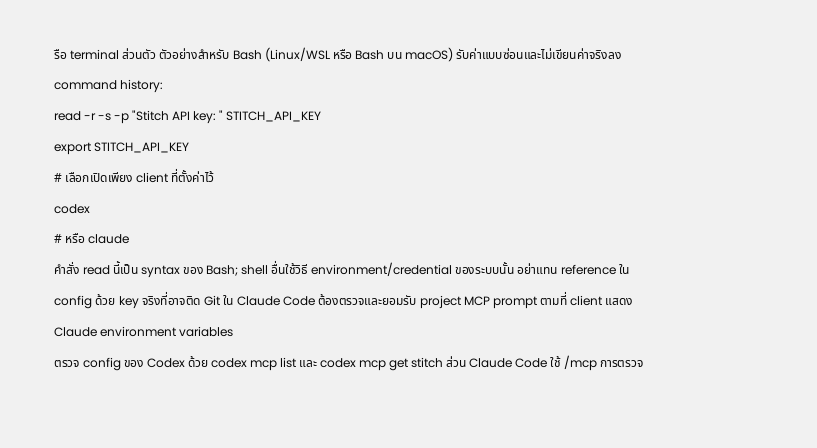รือ terminal ส่วนตัว ตัวอย่างสำหรับ Bash (Linux/WSL หรือ Bash บน macOS) รับค่าแบบซ่อนและไม่เขียนค่าจริงลง command history:
read -r -s -p "Stitch API key: " STITCH_API_KEY
export STITCH_API_KEY
# เลือกเปิดเพียง client ที่ตั้งค่าไว้
codex
# หรือ claude
คำสั่ง read นี้เป็น syntax ของ Bash; shell อื่นใช้วิธี environment/credential ของระบบนั้น อย่าแทน reference ใน config ด้วย key จริงที่อาจติด Git ใน Claude Code ต้องตรวจและยอมรับ project MCP prompt ตามที่ client แสดง Claude environment variables
ตรวจ config ของ Codex ด้วย codex mcp list และ codex mcp get stitch ส่วน Claude Code ใช้ /mcp การตรวจ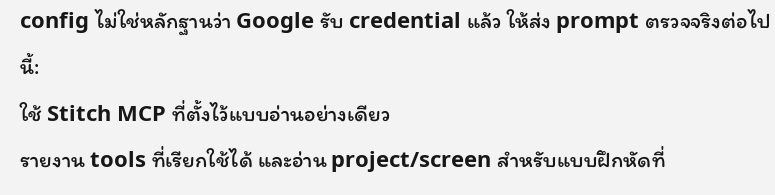config ไม่ใช่หลักฐานว่า Google รับ credential แล้ว ให้ส่ง prompt ตรวจจริงต่อไปนี้:
ใช้ Stitch MCP ที่ตั้งไว้แบบอ่านอย่างเดียว
รายงาน tools ที่เรียกใช้ได้ และอ่าน project/screen สำหรับแบบฝึกหัดที่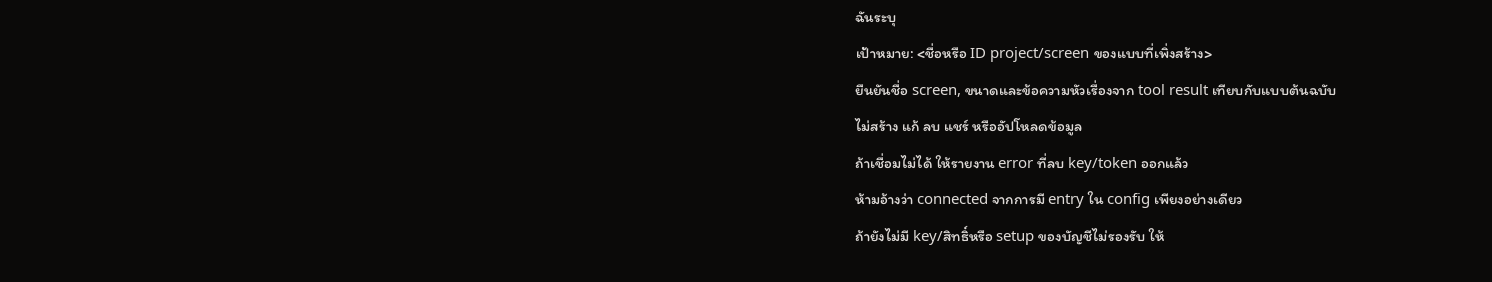ฉันระบุ
เป้าหมาย: <ชื่อหรือ ID project/screen ของแบบที่เพิ่งสร้าง>
ยืนยันชื่อ screen, ขนาดและข้อความหัวเรื่องจาก tool result เทียบกับแบบต้นฉบับ
ไม่สร้าง แก้ ลบ แชร์ หรืออัปโหลดข้อมูล
ถ้าเชื่อมไม่ได้ ให้รายงาน error ที่ลบ key/token ออกแล้ว
ห้ามอ้างว่า connected จากการมี entry ใน config เพียงอย่างเดียว
ถ้ายังไม่มี key/สิทธิ์หรือ setup ของบัญชีไม่รองรับ ให้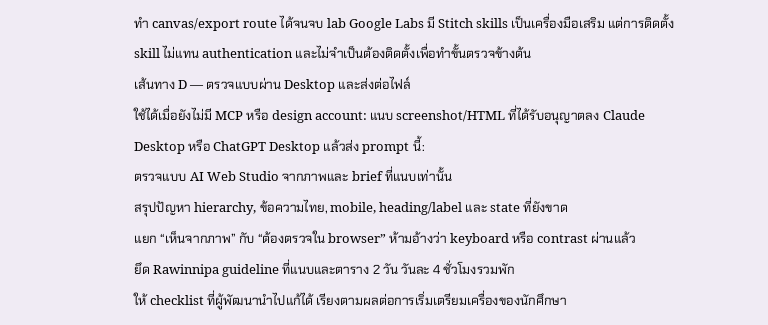ทำ canvas/export route ได้จนจบ lab Google Labs มี Stitch skills เป็นเครื่องมือเสริม แต่การติดตั้ง skill ไม่แทน authentication และไม่จำเป็นต้องติดตั้งเพื่อทำขั้นตรวจข้างต้น
เส้นทาง D — ตรวจแบบผ่าน Desktop และส่งต่อไฟล์
ใช้ได้เมื่อยังไม่มี MCP หรือ design account: แนบ screenshot/HTML ที่ได้รับอนุญาตลง Claude Desktop หรือ ChatGPT Desktop แล้วส่ง prompt นี้:
ตรวจแบบ AI Web Studio จากภาพและ brief ที่แนบเท่านั้น
สรุปปัญหา hierarchy, ข้อความไทย, mobile, heading/label และ state ที่ยังขาด
แยก “เห็นจากภาพ” กับ “ต้องตรวจใน browser” ห้ามอ้างว่า keyboard หรือ contrast ผ่านแล้ว
ยึด Rawinnipa guideline ที่แนบและตาราง 2 วัน วันละ 4 ชั่วโมงรวมพัก
ให้ checklist ที่ผู้พัฒนานำไปแก้ได้ เรียงตามผลต่อการเริ่มเตรียมเครื่องของนักศึกษา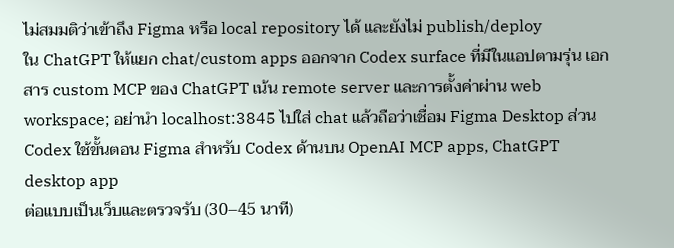ไม่สมมติว่าเข้าถึง Figma หรือ local repository ได้ และยังไม่ publish/deploy
ใน ChatGPT ให้แยก chat/custom apps ออกจาก Codex surface ที่มีในแอปตามรุ่น เอกสาร custom MCP ของ ChatGPT เน้น remote server และการตั้งค่าผ่าน web workspace; อย่านำ localhost:3845 ไปใส่ chat แล้วถือว่าเชื่อม Figma Desktop ส่วน Codex ใช้ขั้นตอน Figma สำหรับ Codex ด้านบน OpenAI MCP apps, ChatGPT desktop app
ต่อแบบเป็นเว็บและตรวจรับ (30–45 นาที)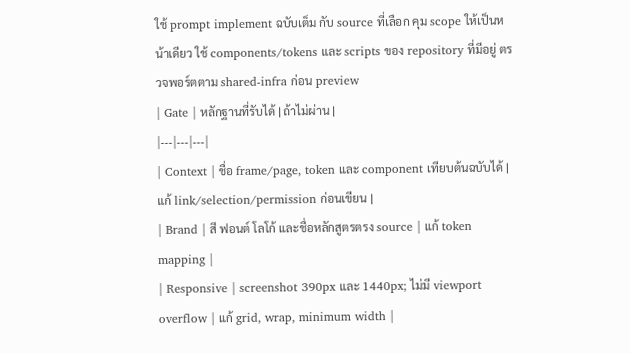ใช้ prompt implement ฉบับเต็ม กับ source ที่เลือก คุม scope ให้เป็นหน้าเดียว ใช้ components/tokens และ scripts ของ repository ที่มีอยู่ ตรวจพอร์ตตาม shared-infra ก่อน preview
| Gate | หลักฐานที่รับได้ | ถ้าไม่ผ่าน |
|---|---|---|
| Context | ชื่อ frame/page, token และ component เทียบต้นฉบับได้ | แก้ link/selection/permission ก่อนเขียน |
| Brand | สี ฟอนต์ โลโก้ และชื่อหลักสูตรตรง source | แก้ token mapping |
| Responsive | screenshot 390px และ 1440px; ไม่มี viewport overflow | แก้ grid, wrap, minimum width |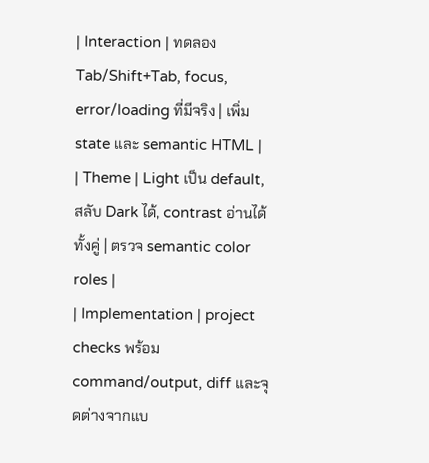| Interaction | ทดลอง Tab/Shift+Tab, focus, error/loading ที่มีจริง | เพิ่ม state และ semantic HTML |
| Theme | Light เป็น default, สลับ Dark ได้, contrast อ่านได้ทั้งคู่ | ตรวจ semantic color roles |
| Implementation | project checks พร้อม command/output, diff และจุดต่างจากแบ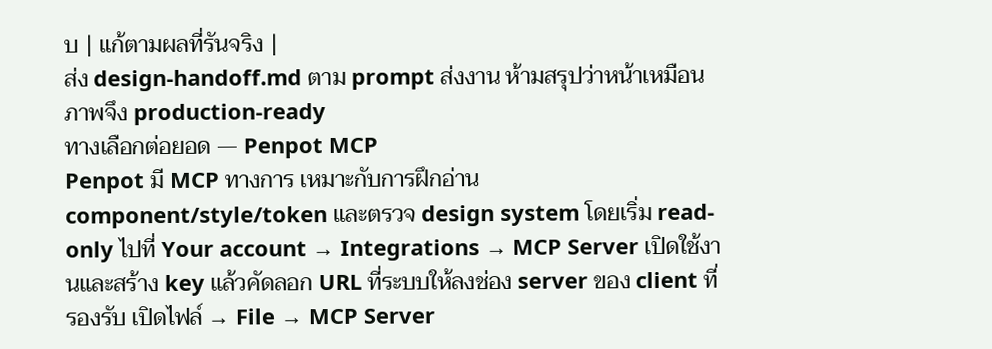บ | แก้ตามผลที่รันจริง |
ส่ง design-handoff.md ตาม prompt ส่งงาน ห้ามสรุปว่าหน้าเหมือนภาพจึง production-ready
ทางเลือกต่อยอด — Penpot MCP
Penpot มี MCP ทางการ เหมาะกับการฝึกอ่าน component/style/token และตรวจ design system โดยเริ่ม read-only ไปที่ Your account → Integrations → MCP Server เปิดใช้งานและสร้าง key แล้วคัดลอก URL ที่ระบบให้ลงช่อง server ของ client ที่รองรับ เปิดไฟล์ → File → MCP Server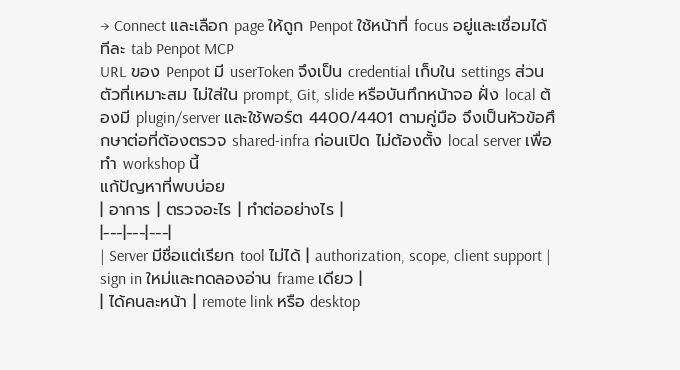→ Connect และเลือก page ให้ถูก Penpot ใช้หน้าที่ focus อยู่และเชื่อมได้ทีละ tab Penpot MCP
URL ของ Penpot มี userToken จึงเป็น credential เก็บใน settings ส่วนตัวที่เหมาะสม ไม่ใส่ใน prompt, Git, slide หรือบันทึกหน้าจอ ฝั่ง local ต้องมี plugin/server และใช้พอร์ต 4400/4401 ตามคู่มือ จึงเป็นหัวข้อศึกษาต่อที่ต้องตรวจ shared-infra ก่อนเปิด ไม่ต้องตั้ง local server เพื่อทำ workshop นี้
แก้ปัญหาที่พบบ่อย
| อาการ | ตรวจอะไร | ทำต่ออย่างไร |
|---|---|---|
| Server มีชื่อแต่เรียก tool ไม่ได้ | authorization, scope, client support | sign in ใหม่และทดลองอ่าน frame เดียว |
| ได้คนละหน้า | remote link หรือ desktop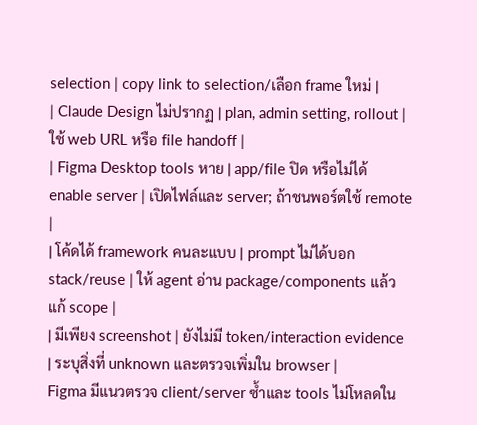selection | copy link to selection/เลือก frame ใหม่ |
| Claude Design ไม่ปรากฏ | plan, admin setting, rollout | ใช้ web URL หรือ file handoff |
| Figma Desktop tools หาย | app/file ปิด หรือไม่ได้ enable server | เปิดไฟล์และ server; ถ้าชนพอร์ตใช้ remote |
| โค้ดได้ framework คนละแบบ | prompt ไม่ได้บอก stack/reuse | ให้ agent อ่าน package/components แล้วแก้ scope |
| มีเพียง screenshot | ยังไม่มี token/interaction evidence | ระบุสิ่งที่ unknown และตรวจเพิ่มใน browser |
Figma มีแนวตรวจ client/server ซ้ำและ tools ไม่โหลดใน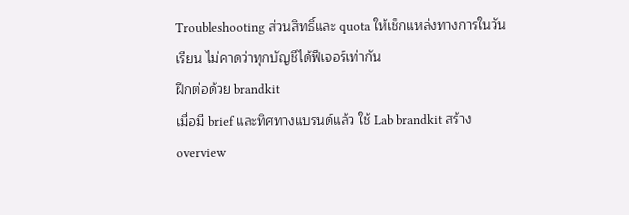Troubleshooting ส่วนสิทธิ์และ quota ให้เช็กแหล่งทางการในวันเรียน ไม่คาดว่าทุกบัญชีได้ฟีเจอร์เท่ากัน
ฝึกต่อด้วย brandkit
เมื่อมี brief และทิศทางแบรนด์แล้ว ใช้ Lab brandkit สร้าง overview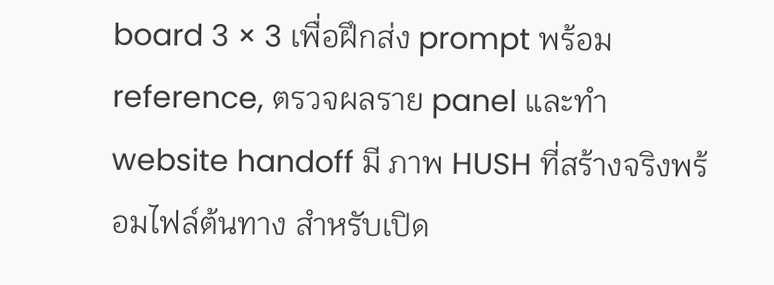board 3 × 3 เพื่อฝึกส่ง prompt พร้อม reference, ตรวจผลราย panel และทำ website handoff มี ภาพ HUSH ที่สร้างจริงพร้อมไฟล์ต้นทาง สำหรับเปิด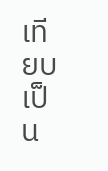เทียบ เป็น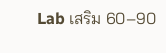Lab เสริม 60–90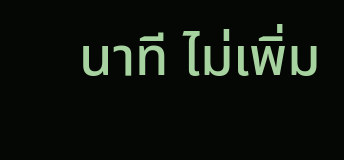นาที ไม่เพิ่ม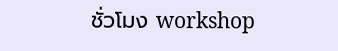ชั่วโมง workshop